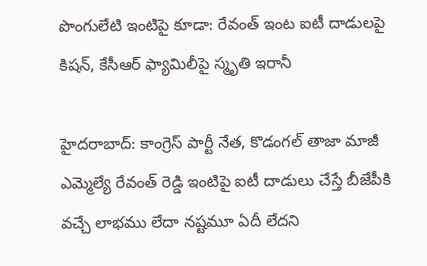పొంగులేటి ఇంటిపై కూడా: రేవంత్ ఇంట ఐటీ దాడులపై కిషన్, కేసీఆర్ ఫ్యామిలీపై స్మృతి ఇరానీ

హైదరాబాద్: కాంగ్రెస్ పార్టీ నేత, కొడంగల్ తాజా మాజీ ఎమ్మెల్యే రేవంత్ రెడ్డి ఇంటిపై ఐటీ దాడులు చేస్తే బీజేపీకి వచ్చే లాభము లేదా నష్టమూ ఏదీ లేదని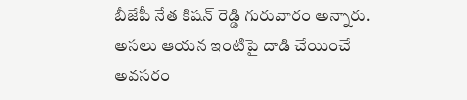బీజేపీ నేత కిషన్ రెడ్డి గురువారం అన్నారు. అసలు ఆయన ఇంటిపై దాడి చేయించే అవసరం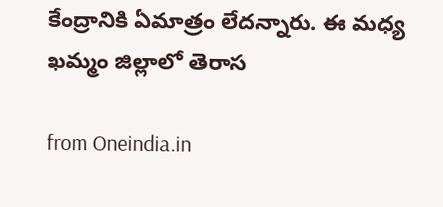కేంద్రానికి ఏమాత్రం లేదన్నారు. ఈ మధ్య ఖమ్మం జిల్లాలో తెరాస

from Oneindia.in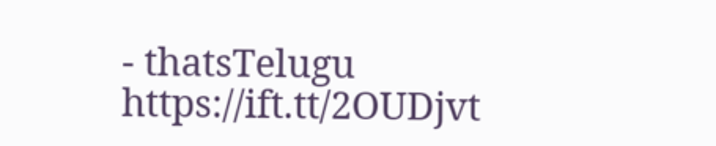- thatsTelugu https://ift.tt/2OUDjvt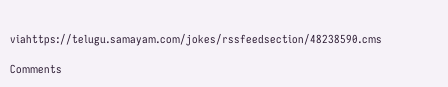viahttps://telugu.samayam.com/jokes/rssfeedsection/48238590.cms

Comments